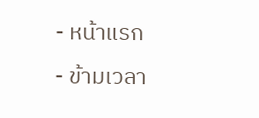- หน้าแรก
- ข้ามเวลา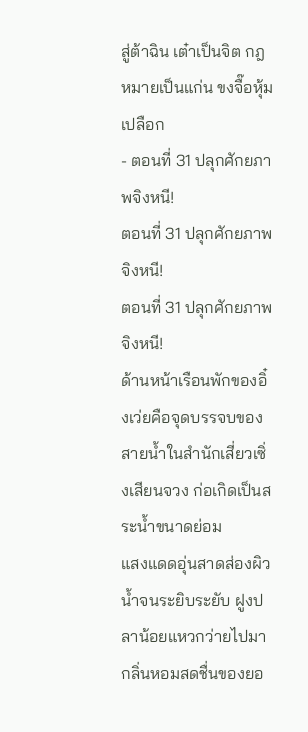สู่ต้าฉิน เต๋าเป็นจิต กฎหมายเป็นแก่น ขงจื๊อหุ้มเปลือก
- ตอนที่ 31 ปลุกศักยภาพจิงหนี!
ตอนที่ 31 ปลุกศักยภาพจิงหนี!
ตอนที่ 31 ปลุกศักยภาพจิงหนี!
ด้านหน้าเรือนพักของอิ๋งเว่ยคือจุดบรรจบของสายน้ำในสำนักเสี่ยวเซิ่งเสียนจวง ก่อเกิดเป็นสระน้ำขนาดย่อม
แสงแดดอุ่นสาดส่องผิวน้ำจนระยิบระยับ ฝูงปลาน้อยแหวกว่ายไปมา กลิ่นหอมสดชื่นของยอ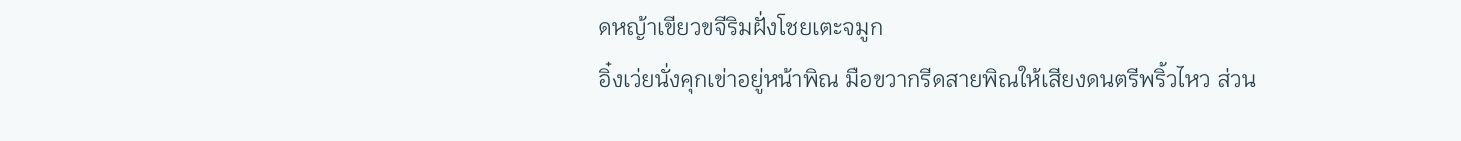ดหญ้าเขียวขจีริมฝั่งโชยเตะจมูก
อิ๋งเว่ยนั่งคุกเข่าอยู่หน้าพิณ มือขวากรีดสายพิณให้เสียงดนตรีพริ้วไหว ส่วน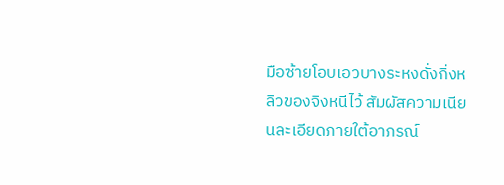มือซ้ายโอบเอวบางระหงดั่งกิ่งหลิวของจิงหนีไว้ สัมผัสความเนียนละเอียดภายใต้อาภรณ์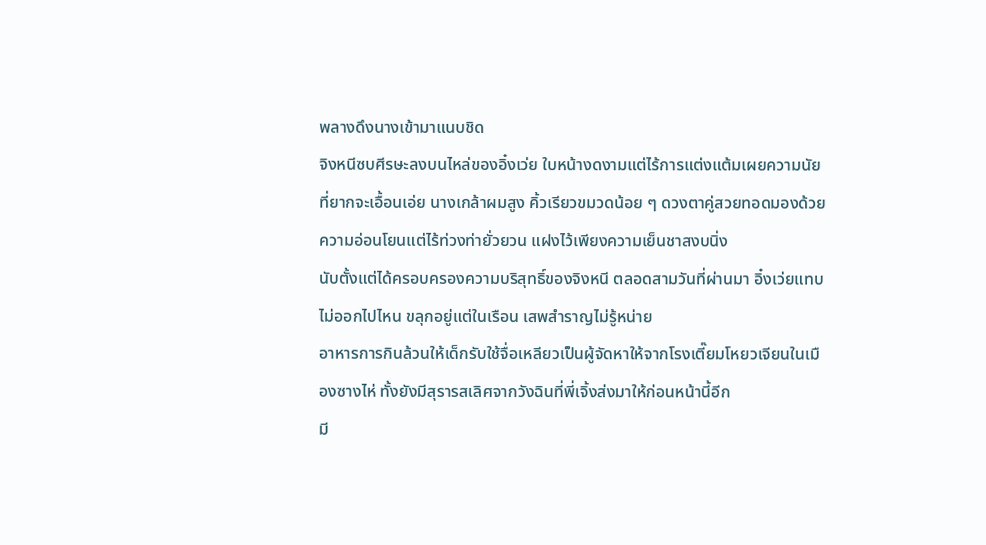พลางดึงนางเข้ามาแนบชิด
จิงหนีซบศีรษะลงบนไหล่ของอิ๋งเว่ย ใบหน้างดงามแต่ไร้การแต่งแต้มเผยความนัยที่ยากจะเอื้อนเอ่ย นางเกล้าผมสูง คิ้วเรียวขมวดน้อย ๆ ดวงตาคู่สวยทอดมองด้วยความอ่อนโยนแต่ไร้ท่วงท่ายั่วยวน แฝงไว้เพียงความเย็นชาสงบนิ่ง
นับตั้งแต่ได้ครอบครองความบริสุทธิ์ของจิงหนี ตลอดสามวันที่ผ่านมา อิ๋งเว่ยแทบไม่ออกไปไหน ขลุกอยู่แต่ในเรือน เสพสำราญไม่รู้หน่าย
อาหารการกินล้วนให้เด็กรับใช้จื่อเหลียวเป็นผู้จัดหาให้จากโรงเตี๊ยมโหยวเจียนในเมืองซางไห่ ทั้งยังมีสุรารสเลิศจากวังฉินที่พี่เจิ้งส่งมาให้ก่อนหน้านี้อีก
มี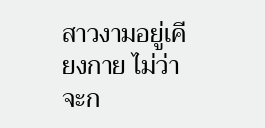สาวงามอยู่เคียงกาย ไม่ว่าจะก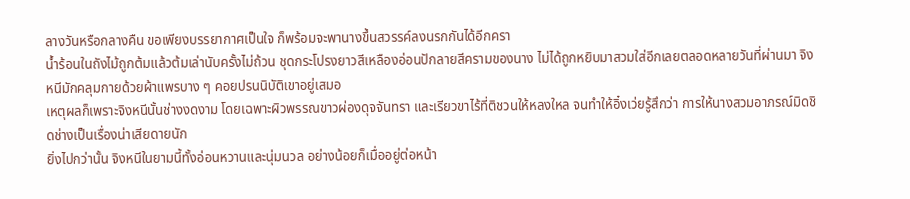ลางวันหรือกลางคืน ขอเพียงบรรยากาศเป็นใจ ก็พร้อมจะพานางขึ้นสวรรค์ลงนรกกันได้อีกครา
น้ำร้อนในถังไม้ถูกต้มแล้วต้มเล่านับครั้งไม่ถ้วน ชุดกระโปรงยาวสีเหลืองอ่อนปักลายสีครามของนาง ไม่ได้ถูกหยิบมาสวมใส่อีกเลยตลอดหลายวันที่ผ่านมา จิงหนีมักคลุมกายด้วยผ้าแพรบาง ๆ คอยปรนนิบัติเขาอยู่เสมอ
เหตุผลก็เพราะจิงหนีนั้นช่างงดงาม โดยเฉพาะผิวพรรณขาวผ่องดุจจันทรา และเรียวขาไร้ที่ติชวนให้หลงใหล จนทำให้อิ๋งเว่ยรู้สึกว่า การให้นางสวมอาภรณ์มิดชิดช่างเป็นเรื่องน่าเสียดายนัก
ยิ่งไปกว่านั้น จิงหนีในยามนี้ทั้งอ่อนหวานและนุ่มนวล อย่างน้อยก็เมื่ออยู่ต่อหน้า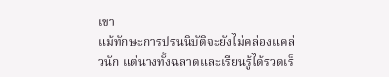เขา
แม้ทักษะการปรนนิบัติจะยังไม่คล่องแคล่วนัก แต่นางทั้งฉลาดและเรียนรู้ได้รวดเร็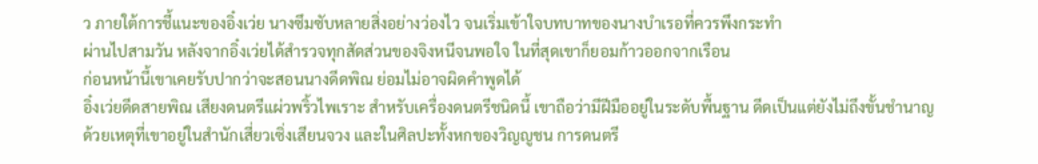ว ภายใต้การชี้แนะของอิ๋งเว่ย นางซึมซับหลายสิ่งอย่างว่องไว จนเริ่มเข้าใจบทบาทของนางบำเรอที่ควรพึงกระทำ
ผ่านไปสามวัน หลังจากอิ๋งเว่ยได้สำรวจทุกสัดส่วนของจิงหนีจนพอใจ ในที่สุดเขาก็ยอมก้าวออกจากเรือน
ก่อนหน้านี้เขาเคยรับปากว่าจะสอนนางดีดพิณ ย่อมไม่อาจผิดคำพูดได้
อิ๋งเว่ยดีดสายพิณ เสียงดนตรีแผ่วพริ้วไพเราะ สำหรับเครื่องดนตรีชนิดนี้ เขาถือว่ามีฝีมืออยู่ในระดับพื้นฐาน ดีดเป็นแต่ยังไม่ถึงขั้นชำนาญ ด้วยเหตุที่เขาอยู่ในสำนักเสี่ยวเซิ่งเสียนจวง และในศิลปะทั้งหกของวิญญูชน การดนตรี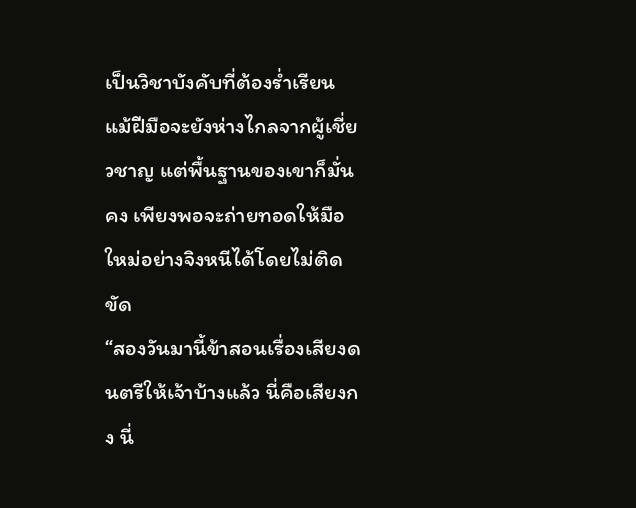เป็นวิชาบังคับที่ต้องร่ำเรียน
แม้ฝีมือจะยังห่างไกลจากผู้เชี่ยวชาญ แต่พื้นฐานของเขาก็มั่นคง เพียงพอจะถ่ายทอดให้มือใหม่อย่างจิงหนีได้โดยไม่ติดขัด
“สองวันมานี้ข้าสอนเรื่องเสียงดนตรีให้เจ้าบ้างแล้ว นี่คือเสียงกง นี่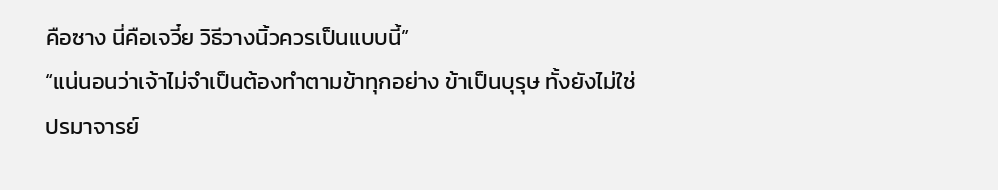คือซาง นี่คือเจวี๋ย วิธีวางนิ้วควรเป็นแบบนี้”
“แน่นอนว่าเจ้าไม่จำเป็นต้องทำตามข้าทุกอย่าง ข้าเป็นบุรุษ ทั้งยังไม่ใช่ปรมาจารย์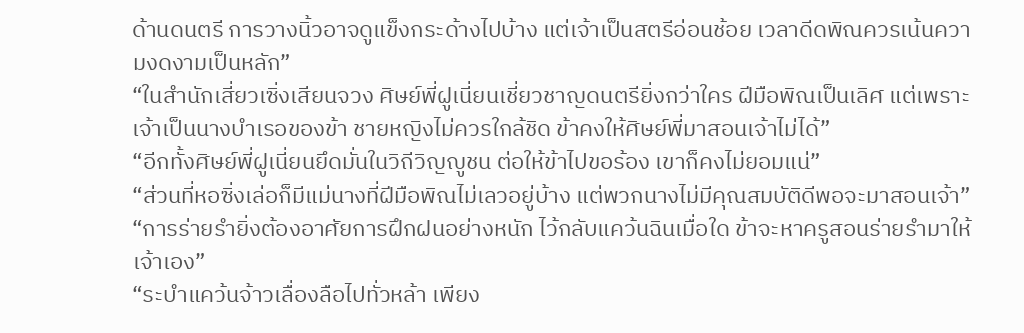ด้านดนตรี การวางนิ้วอาจดูแข็งกระด้างไปบ้าง แต่เจ้าเป็นสตรีอ่อนช้อย เวลาดีดพิณควรเน้นความงดงามเป็นหลัก”
“ในสำนักเสี่ยวเซิ่งเสียนจวง ศิษย์พี่ฝูเนี่ยนเชี่ยวชาญดนตรียิ่งกว่าใคร ฝีมือพิณเป็นเลิศ แต่เพราะเจ้าเป็นนางบำเรอของข้า ชายหญิงไม่ควรใกล้ชิด ข้าคงให้ศิษย์พี่มาสอนเจ้าไม่ได้”
“อีกทั้งศิษย์พี่ฝูเนี่ยนยึดมั่นในวิถีวิญญูชน ต่อให้ข้าไปขอร้อง เขาก็คงไม่ยอมแน่”
“ส่วนที่หอซิ่งเล่อก็มีแม่นางที่ฝีมือพิณไม่เลวอยู่บ้าง แต่พวกนางไม่มีคุณสมบัติดีพอจะมาสอนเจ้า”
“การร่ายรำยิ่งต้องอาศัยการฝึกฝนอย่างหนัก ไว้กลับแคว้นฉินเมื่อใด ข้าจะหาครูสอนร่ายรำมาให้เจ้าเอง”
“ระบำแคว้นจ้าวเลื่องลือไปทั่วหล้า เพียง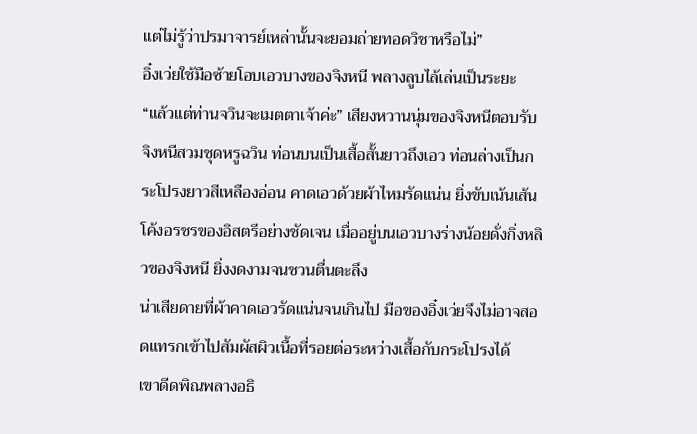แต่ไม่รู้ว่าปรมาจารย์เหล่านั้นจะยอมถ่ายทอดวิชาหรือไม่”
อิ๋งเว่ยใช้มือซ้ายโอบเอวบางของจิงหนี พลางลูบไล้เล่นเป็นระยะ
“แล้วแต่ท่านจวินจะเมตตาเจ้าค่ะ” เสียงหวานนุ่มของจิงหนีตอบรับ
จิงหนีสวมชุดหรูฉวิน ท่อนบนเป็นเสื้อสั้นยาวถึงเอว ท่อนล่างเป็นกระโปรงยาวสีเหลืองอ่อน คาดเอวด้วยผ้าไหมรัดแน่น ยิ่งขับเน้นเส้นโค้งอรชรของอิสตรีอย่างชัดเจน เมื่ออยู่บนเอวบางร่างน้อยดั่งกิ่งหลิวของจิงหนี ยิ่งงดงามจนชวนตื่นตะลึง
น่าเสียดายที่ผ้าคาดเอวรัดแน่นจนเกินไป มือของอิ๋งเว่ยจึงไม่อาจสอดแทรกเข้าไปสัมผัสผิวเนื้อที่รอยต่อระหว่างเสื้อกับกระโปรงได้
เขาดีดพิณพลางอธิ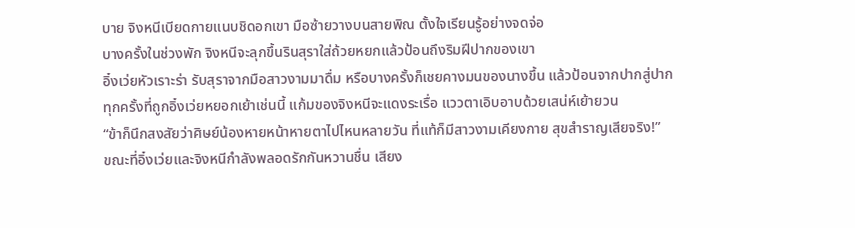บาย จิงหนีเบียดกายแนบชิดอกเขา มือซ้ายวางบนสายพิณ ตั้งใจเรียนรู้อย่างจดจ่อ
บางครั้งในช่วงพัก จิงหนีจะลุกขึ้นรินสุราใส่ถ้วยหยกแล้วป้อนถึงริมฝีปากของเขา
อิ๋งเว่ยหัวเราะร่า รับสุราจากมือสาวงามมาดื่ม หรือบางครั้งก็เชยคางมนของนางขึ้น แล้วป้อนจากปากสู่ปาก
ทุกครั้งที่ถูกอิ๋งเว่ยหยอกเย้าเช่นนี้ แก้มของจิงหนีจะแดงระเรื่อ แววตาเอิบอาบด้วยเสน่ห์เย้ายวน
“ข้าก็นึกสงสัยว่าศิษย์น้องหายหน้าหายตาไปไหนหลายวัน ที่แท้ก็มีสาวงามเคียงกาย สุขสำราญเสียจริง!”
ขณะที่อิ๋งเว่ยและจิงหนีกำลังพลอดรักกันหวานชื่น เสียง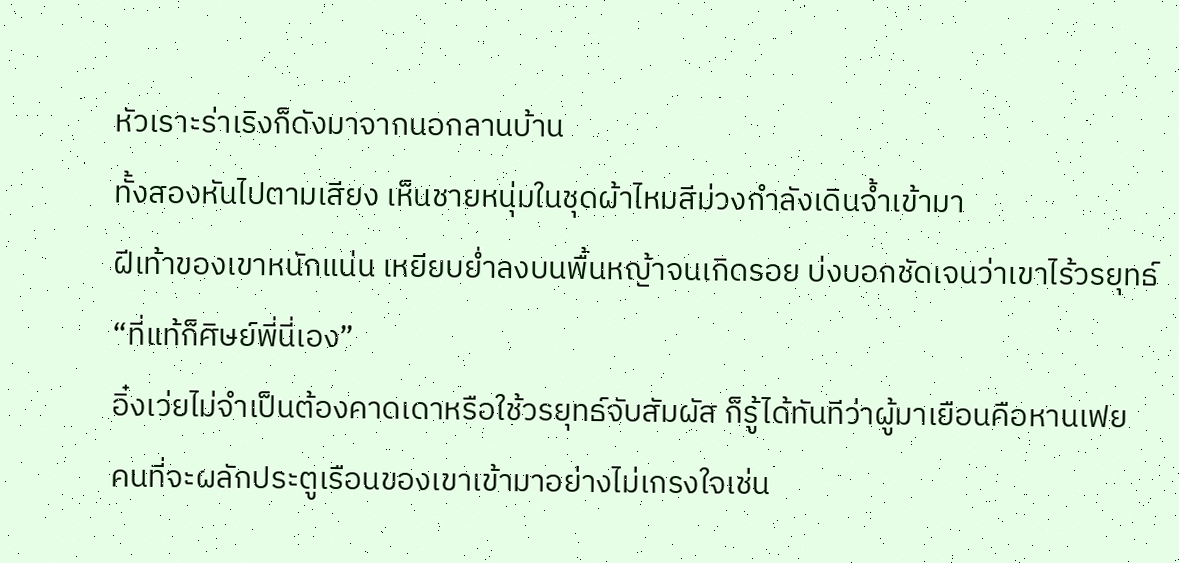หัวเราะร่าเริงก็ดังมาจากนอกลานบ้าน
ทั้งสองหันไปตามเสียง เห็นชายหนุ่มในชุดผ้าไหมสีม่วงกำลังเดินจ้ำเข้ามา
ฝีเท้าของเขาหนักแน่น เหยียบย่ำลงบนพื้นหญ้าจนเกิดรอย บ่งบอกชัดเจนว่าเขาไร้วรยุทธ์
“ที่แท้ก็ศิษย์พี่นี่เอง”
อิ๋งเว่ยไม่จำเป็นต้องคาดเดาหรือใช้วรยุทธ์จับสัมผัส ก็รู้ได้ทันทีว่าผู้มาเยือนคือหานเฟย
คนที่จะผลักประตูเรือนของเขาเข้ามาอย่างไม่เกรงใจเช่น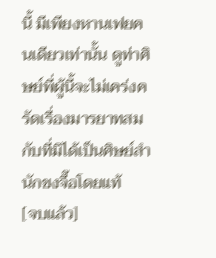นี้ มีเพียงหานเฟยคนเดียวเท่านั้น ดูท่าศิษย์พี่ผู้นี้จะไม่เคร่งครัดเรื่องมารยาทสมกับที่มิได้เป็นศิษย์สำนักขงจื๊อโดยแท้
[จบแล้ว]